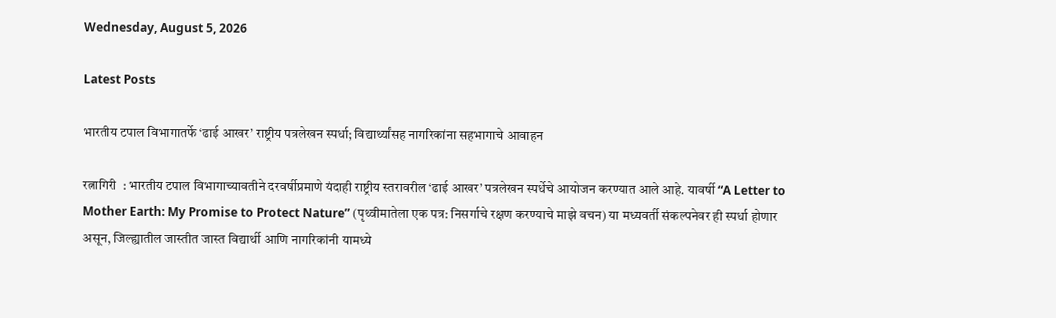Wednesday, August 5, 2026

Latest Posts

भारतीय टपाल विभागातर्फे ‘ढाई आखर’ राष्ट्रीय पत्रलेखन स्पर्धा; विद्यार्थ्यांसह नागरिकांना सहभागाचे आवाहन

रत्नागिरी  : भारतीय टपाल विभागाच्यावतीने दरवर्षीप्रमाणे यंदाही राष्ट्रीय स्तरावरील ‘ढाई आखर’ पत्रलेखन स्पर्धेचे आयोजन करण्यात आले आहे. यावर्षी “A Letter to Mother Earth: My Promise to Protect Nature” (पृथ्वीमातेला एक पत्र: निसर्गाचे रक्षण करण्याचे माझे वचन) या मध्यवर्ती संकल्पनेवर ही स्पर्धा होणार असून, जिल्ह्यातील जास्तीत जास्त विद्यार्थी आणि नागरिकांनी यामध्ये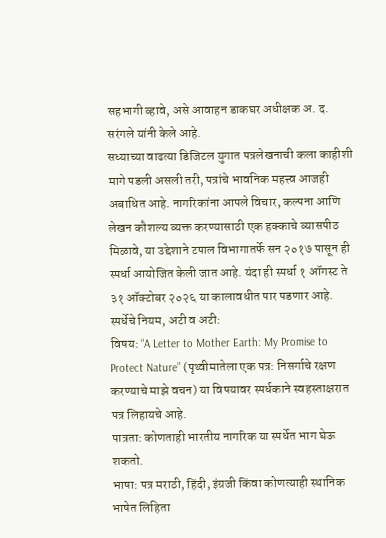सहभागी व्हावे, असे आवाहन डाकघर अधीक्षक अ. द. सरंगले यांनी केले आहे.
सध्याच्या वाढत्या डिजिटल युगात पत्रलेखनाची कला काहीशी मागे पडली असली तरी, पत्रांचे भावनिक महत्त्व आजही अबाधित आहे. नागरिकांना आपले विचार, कल्पना आणि लेखन कौशल्य व्यक्त करण्यासाठी एक हक्काचे व्यासपीठ मिळावे, या उद्देशाने टपाल विभागातर्फे सन २०१७ पासून ही स्पर्धा आयोजित केली जात आहे. यंदा ही स्पर्धा १ ऑगस्ट ते ३१ ऑक्टोबर २०२६ या कालावधीत पार पडणार आहे.
स्पर्धेचे नियम, अटी व अटी:
विषय: “A Letter to Mother Earth: My Promise to Protect Nature” (पृथ्वीमातेला एक पत्र: निसर्गाचे रक्षण करण्याचे माझे वचन) या विषयावर स्पर्धकाने स्वहस्ताक्षरात पत्र लिहायचे आहे.
पात्रता: कोणताही भारतीय नागरिक या स्पर्धेत भाग घेऊ शकतो.
भाषा: पत्र मराठी, हिंदी, इंग्रजी किंवा कोणत्याही स्थानिक भाषेत लिहिता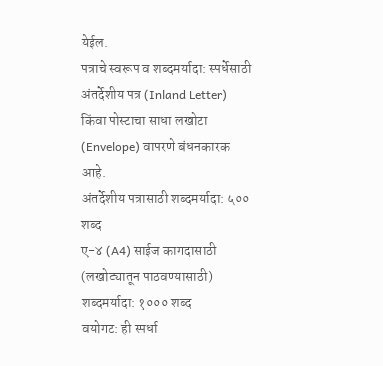येईल.
पत्राचे स्वरूप व शब्दमर्यादा: स्पर्धेसाठी अंतर्देशीय पत्र (Inland Letter) किंवा पोस्टाचा साधा लखोटा (Envelope) वापरणे बंधनकारक आहे.
अंतर्देशीय पत्रासाठी शब्दमर्यादा: ५०० शब्द
ए-४ (A4) साईज कागदासाठी (लखोट्यातून पाठवण्यासाठी) शब्दमर्यादा: १००० शब्द
वयोगट: ही स्पर्धा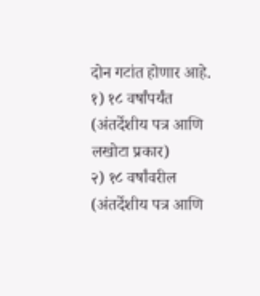दोन गटांत होणार आहे.
१) १८ वर्षांपर्यंत (अंतर्देशीय पत्र आणि लखोटा प्रकार)
२) १८ वर्षांवरील (अंतर्देशीय पत्र आणि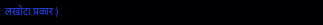लखोटा प्रकार)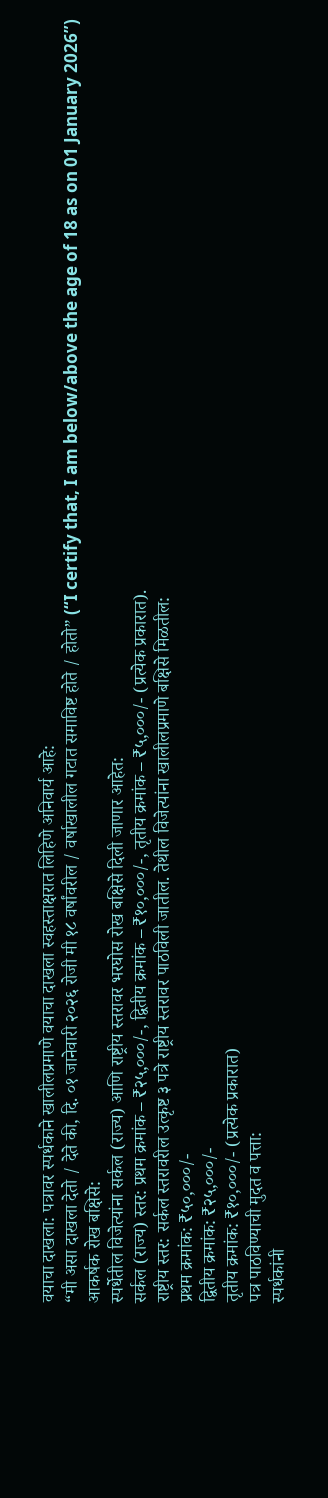वयाचा दाखला: पत्रावर स्पर्धकाने खालीलप्रमाणे वयाचा दाखला स्वहस्ताक्षरात लिहिणे अनिवार्य आहे:
“मी असा दाखला देतो / देते की, दि. ०१ जानेवारी २०२६ रोजी मी १८ वर्षांवरील / वर्षाखालील गटात समाविष्ट होते / होतो” (“I certify that, I am below/above the age of 18 as on 01 January 2026”)
आकर्षक रोख बक्षिसे:
स्पर्धेतील विजेत्यांना सर्कल (राज्य) आणि राष्ट्रीय स्तरावर भरघोस रोख बक्षिसे दिली जाणार आहेत:
सर्कल (राज्य) स्तर: प्रथम क्रमांक – ₹२५,०००/-, द्वितीय क्रमांक – ₹१०,०००/-, तृतीय क्रमांक – ₹५,०००/- (प्रत्येक प्रकारात).
राष्ट्रीय स्तर: सर्कल स्तरावरील उत्कृष्ट ३ पत्रे राष्ट्रीय स्तरावर पाठविली जातील. तेथील विजेत्यांना खालीलप्रमाणे बक्षिसे मिळतील:
प्रथम क्रमांक: ₹५०,०००/-
द्वितीय क्रमांक: ₹२५,०००/-
तृतीय क्रमांक: ₹१०,०००/- (प्रत्येक प्रकारात)
पत्र पाठविण्याची मुदत व पत्ता:
स्पर्धकांनी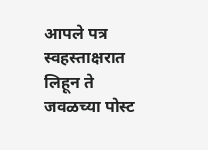आपले पत्र स्वहस्ताक्षरात लिहून ते जवळच्या पोस्ट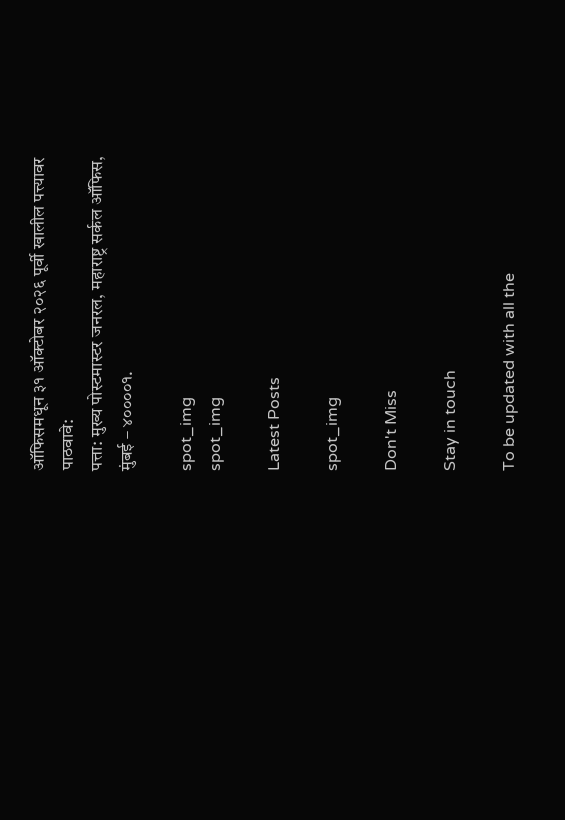ऑफिसमधून ३१ ऑक्टोबर २०२६ पूर्वी खालील पत्त्यावर पाठवावे:
पत्ता: मुख्य पोस्टमास्टर जनरल, महाराष्ट्र सर्कल ऑफिस, मुंबई – ४००००१.

spot_img
spot_img

Latest Posts

spot_img

Don't Miss

Stay in touch

To be updated with all the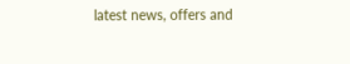latest news, offers and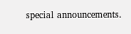special announcements.